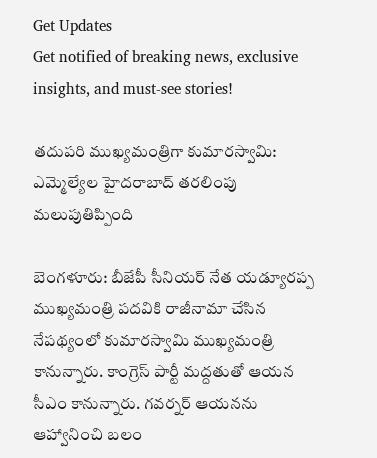Get Updates
Get notified of breaking news, exclusive insights, and must-see stories!

తదుపరి ముఖ్యమంత్రిగా కుమారస్వామి: ఎమ్మెల్యేల హైదరాబాద్ తరలింపు మలుపుతిప్పింది

బెంగళూరు: బీజేపీ సీనియర్ నేత యడ్యూరప్ప ముఖ్యమంత్రి పదవికి రాజీనామా చేసిన నేపథ్యంలో కుమారస్వామి ముఖ్యమంత్రి కానున్నారు. కాంగ్రెస్ పార్టీ మద్దతుతో ఆయన సీఎం కానున్నారు. గవర్నర్ ఆయనను ఆహ్వానించి బలం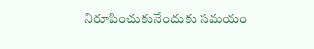నిరూపించుకునేందుకు సమయం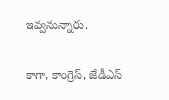ఇవ్వనున్నారు.

కాగా, కాంగ్రెస్, జేడీఎస్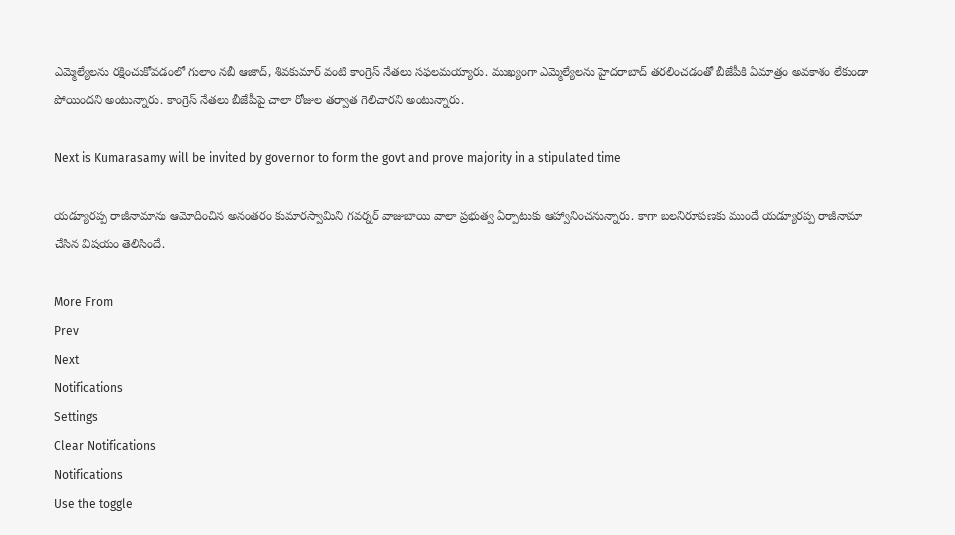ఎమ్మెల్యేలను రక్షించుకోవడంలో గులాం నబీ ఆజాద్, శివకుమార్ వంటి కాంగ్రెస్ నేతలు సఫలమయ్యారు. ముఖ్యంగా ఎమ్మెల్యేలను హైదరాబాద్ తరలించడంతో బీజేపీకి ఏమాత్రం అవకాశం లేకుండా పోయిందని అంటున్నారు. కాంగ్రెస్ నేతలు బీజేపీపై చాలా రోజుల తర్వాత గెలిచారని అంటున్నారు.

Next is Kumarasamy will be invited by governor to form the govt and prove majority in a stipulated time

యడ్యూరప్ప రాజీనామాను ఆమోదించిన అనంతరం కుమారస్వామిని గవర్నర్ వాజుబాయి వాలా ప్రభుత్వ ఏర్పాటుకు ఆహ్వానించనున్నారు. కాగా బలనిరూపణకు ముందే యడ్యూరప్ప రాజీనామా చేసిన విషయం తెలిసిందే.

More From
Prev
Next
Notifications
Settings
Clear Notifications
Notifications
Use the toggle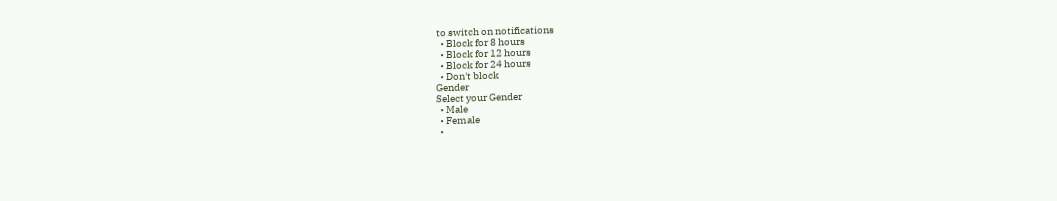to switch on notifications
  • Block for 8 hours
  • Block for 12 hours
  • Block for 24 hours
  • Don't block
Gender
Select your Gender
  • Male
  • Female
  •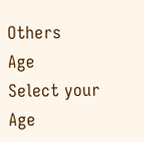Others
Age
Select your Age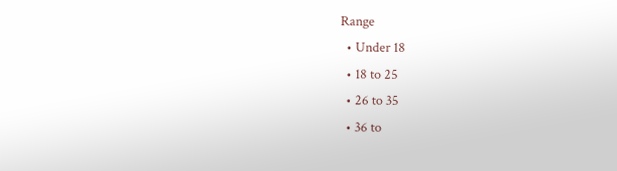Range
  • Under 18
  • 18 to 25
  • 26 to 35
  • 36 to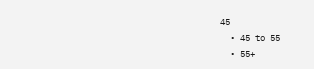45
  • 45 to 55
  • 55+